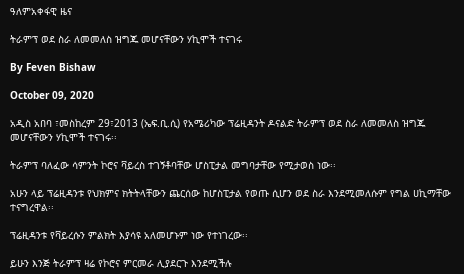ዓለምአቀፋዊ ዜና

ትራምፕ ወደ ስራ ለመመለስ ዝግጁ መሆናቸውን ሃኪሞች ተናገሩ

By Feven Bishaw

October 09, 2020

አዲስ አበባ ፣መስከረም 29፣2013 (ኤፍ.ቢ.ሲ) የአሜሪካው ፕሬዚዳንት ዶናልድ ትራምፕ ወደ ስራ ለመመለስ ዝግጁ መሆናቸውን ሃኪሞች ተናገሩ፡፡

ትራምፕ ባለፈው ሳምንት ኮሮና ቫይረስ ተገኝቶባቸው ሆስፒታል መግባታቸው የሚታወስ ነው፡፡

አሁን ላይ ፕሬዚዳንቱ የህክምና ክትትላቸውን ጨርሰው ከሆስፒታል የወጡ ሲሆን ወደ ስራ እንደሚመለሱም የግል ሀኪማቸው ተናግረዋል፡፡

ፕሬዚዳንቱ የቫይረሱን ምልክት እያሳዩ አለመሆኑም ነው የተነገረው፡፡

ይሁን እንጅ ትራምፕ ዛሬ የኮሮና ምርመራ ሊያደርጉ እንደሚችሉ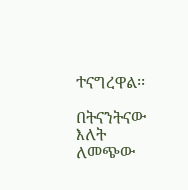ተናግረዋል፡፡

በትናንትናው እለት ለመጭው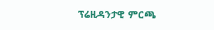ፕሬዚዳንታዊ ምርጫ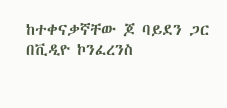ከተቀናቃኛቸው ጆ ባይደን ጋር በቪዲዮ ኮንፈረንስ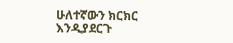ሁለተኛውን ክርክር እንዲያደርጉ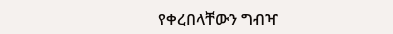የቀረበላቸውን ግብዣ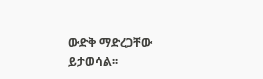ውድቅ ማድረጋቸው ይታወሳል፡፡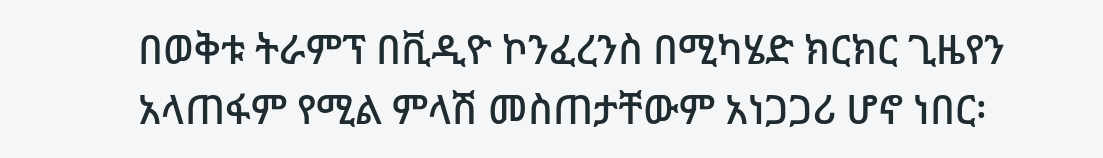በወቅቱ ትራምፕ በቪዲዮ ኮንፈረንስ በሚካሄድ ክርክር ጊዜየን አላጠፋም የሚል ምላሽ መስጠታቸውም አነጋጋሪ ሆኖ ነበር፡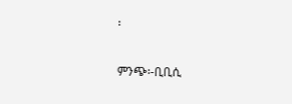፡

ምንጭ፡-ቢቢሲ